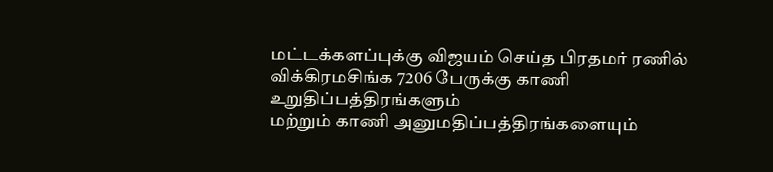மட்டக்களப்புக்கு விஜயம் செய்த பிரதமர் ரணில் விக்கிரமசிங்க 7206 பேருக்கு காணி உறுதிப்பத்திரங்களும்
மற்றும் காணி அனுமதிப்பத்திரங்களையும்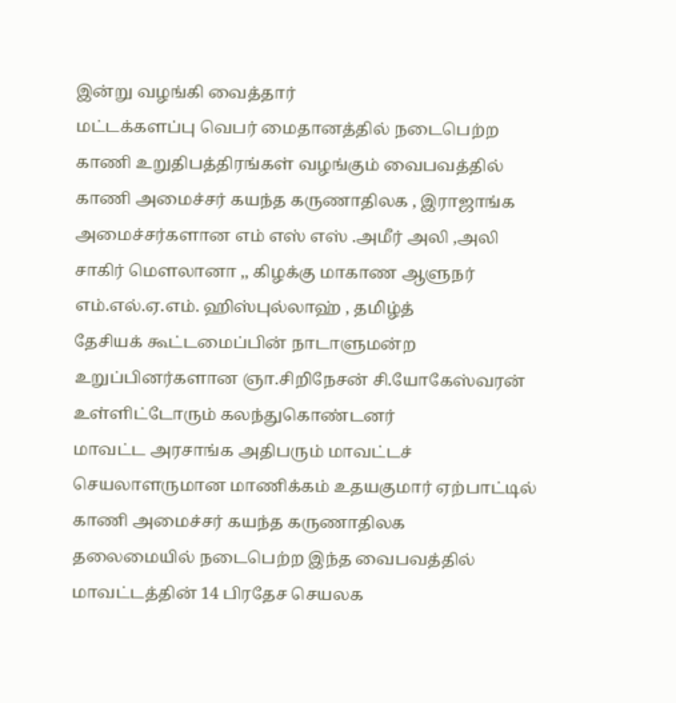இன்று வழங்கி வைத்தார்
மட்டக்களப்பு வெபர் மைதானத்தில் நடைபெற்ற
காணி உறுதிபத்திரங்கள் வழங்கும் வைபவத்தில்
காணி அமைச்சர் கயந்த கருணாதிலக , இராஜாங்க
அமைச்சர்களான எம் எஸ் எஸ் .அமீர் அலி ,அலி
சாகிர் மௌலானா ,, கிழக்கு மாகாண ஆளுநர் எம்.எல்.ஏ.எம். ஹிஸ்புல்லாஹ் , தமிழ்த்
தேசியக் கூட்டமைப்பின் நாடாளுமன்ற உறுப்பினர்களான ஞா.சிறிநேசன் சி.யோகேஸ்வரன்
உள்ளிட்டோரும் கலந்துகொண்டனர்
மாவட்ட அரசாங்க அதிபரும் மாவட்டச்
செயலாளருமான மாணிக்கம் உதயகுமார் ஏற்பாட்டில் காணி அமைச்சர் கயந்த கருணாதிலக
தலைமையில் நடைபெற்ற இந்த வைபவத்தில் மாவட்டத்தின் 14 பிரதேச செயலக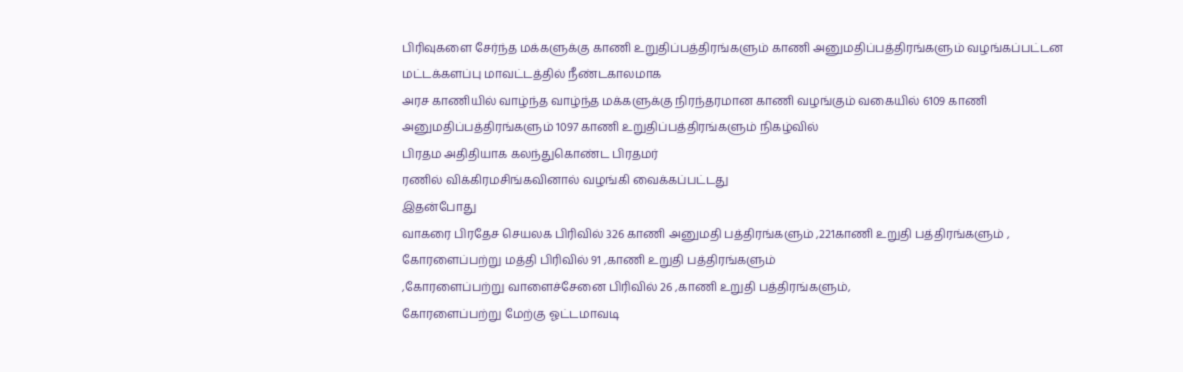பிரிவுகளை சேர்ந்த மக்களுக்கு காணி உறுதிப்பத்திரங்களும் காணி அனுமதிப்பத்திரங்களும் வழங்கப்பட்டன
மட்டக்களப்பு மாவட்டத்தில் நீண்டகாலமாக
அரச காணியில் வாழ்ந்த வாழ்ந்த மக்களுக்கு நிரந்தரமான காணி வழங்கும் வகையில் 6109 காணி
அனுமதிப்பத்திரங்களும் 1097 காணி உறுதிப்பத்திரங்களும் நிகழ்வில்
பிரதம அதிதியாக கலந்துகொண்ட பிரதமர்
ரணில் விக்கிரமசிங்கவினால் வழங்கி வைக்கப்பட்டது
இதன்போது
வாகரை பிரதேச செயலக பிரிவில் 326 காணி அனுமதி பத்திரங்களும் ,221காணி உறுதி பத்திரங்களும் ,
கோரளைப்பற்று மத்தி பிரிவில் 91 ,காணி உறுதி பத்திரங்களும்
,கோரளைப்பற்று வாளைச்சேனை பிரிவில் 26 ,காணி உறுதி பத்திரங்களும்,
கோரளைப்பற்று மேற்கு ஓட்டமாவடி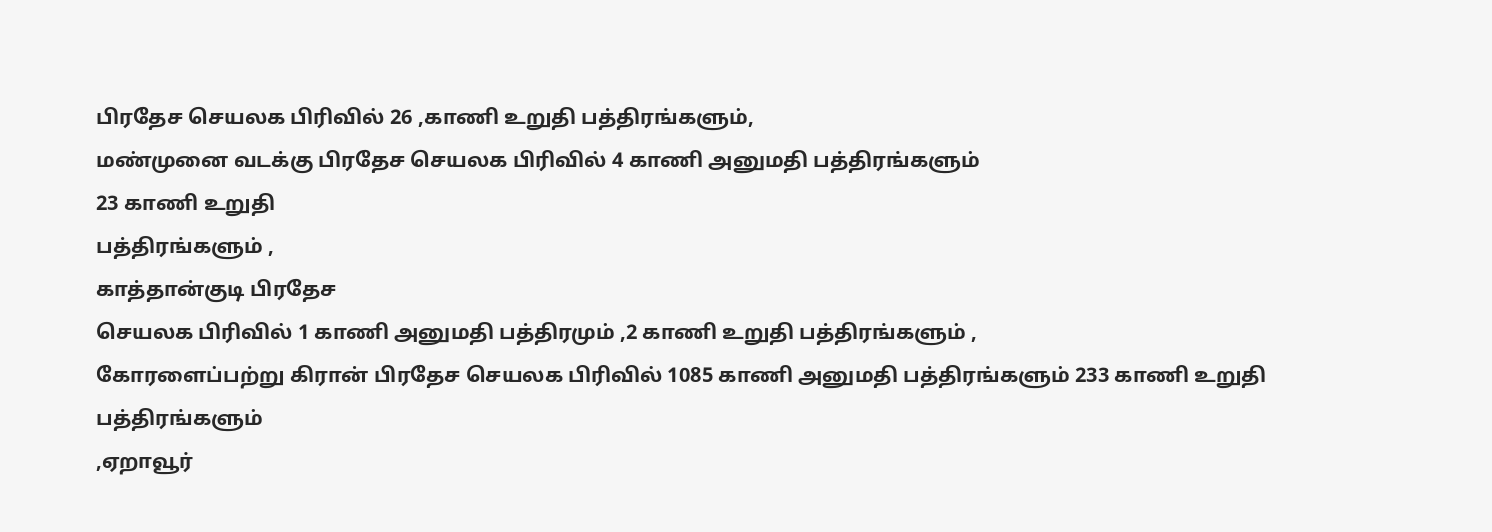பிரதேச செயலக பிரிவில் 26 ,காணி உறுதி பத்திரங்களும்,
மண்முனை வடக்கு பிரதேச செயலக பிரிவில் 4 காணி அனுமதி பத்திரங்களும்
23 காணி உறுதி
பத்திரங்களும் ,
காத்தான்குடி பிரதேச
செயலக பிரிவில் 1 காணி அனுமதி பத்திரமும் ,2 காணி உறுதி பத்திரங்களும் ,
கோரளைப்பற்று கிரான் பிரதேச செயலக பிரிவில் 1085 காணி அனுமதி பத்திரங்களும் 233 காணி உறுதி பத்திரங்களும்
,ஏறாவூர்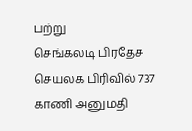பற்று
செங்கலடி பிரதேச
செயலக பிரிவில் 737 காணி அனுமதி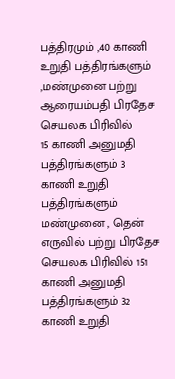பத்திரமும் ,40 காணி உறுதி பத்திரங்களும் ,மண்முனை பற்று
ஆரையம்பதி பிரதேச செயலக பிரிவில்
15 காணி அனுமதி பத்திரங்களும் 3 காணி உறுதி பத்திரங்களும் மண்முனை , தென்
எருவில் பற்று பிரதேச செயலக பிரிவில் 151
காணி அனுமதி பத்திரங்களும் 32 காணி உறுதி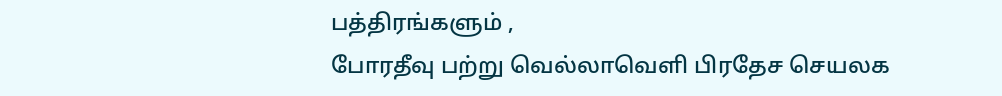பத்திரங்களும் ,
போரதீவு பற்று வெல்லாவெளி பிரதேச செயலக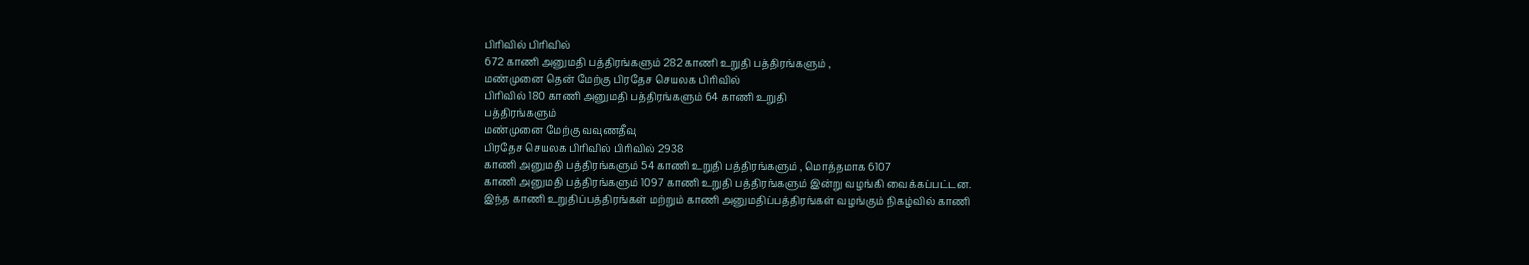பிரிவில் பிரிவில்
672 காணி அனுமதி பத்திரங்களும் 282 காணி உறுதி பத்திரங்களும் ,
மண்முனை தென் மேற்கு பிரதேச செயலக பிரிவில்
பிரிவில் 180 காணி அனுமதி பத்திரங்களும் 64 காணி உறுதி
பத்திரங்களும்
மண்முனை மேற்கு வவுணதீவு
பிரதேச செயலக பிரிவில் பிரிவில் 2938
காணி அனுமதி பத்திரங்களும் 54 காணி உறுதி பத்திரங்களும் , மொத்தமாக 6107
காணி அனுமதி பத்திரங்களும் 1097 காணி உறுதி பத்திரங்களும் இன்று வழங்கி வைக்கப்பட்டன.
இந்த காணி உறுதிப்பத்திரங்கள் மற்றும் காணி அனுமதிப்பத்திரங்கள் வழங்கும் நிகழ்வில் காணி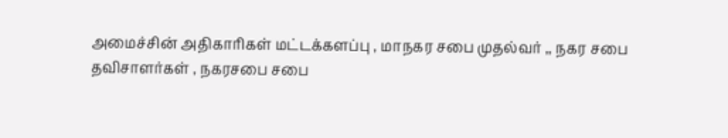அமைச்சின் அதிகாரிகள் மட்டக்களப்பு , மாநகர சபை முதல்வர் ,, நகர சபை
தவிசாளர்கள் , நகரசபை சபை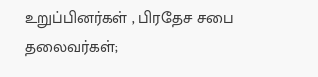உறுப்பினர்கள் , பிரதேச சபை தலைவர்கள்;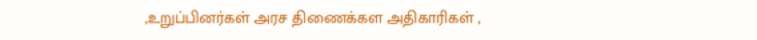,உறுப்பினர்கள் அரச திணைக்கள அதிகாரிகள் ,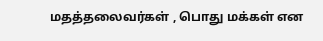மதத்தலைவர்கள் , பொது மக்கள் என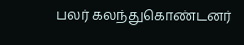பலர் கலந்துகொண்டனர்